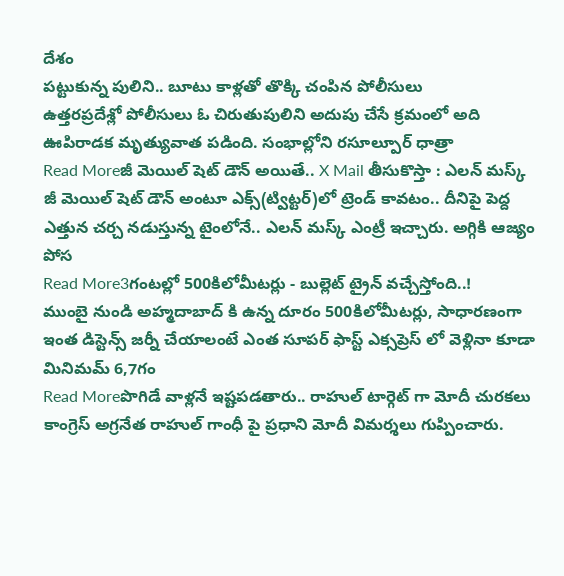దేశం
పట్టుకున్న పులిని.. బూటు కాళ్లతో తొక్కి చంపిన పోలీసులు
ఉత్తరప్రదేశ్లో పోలీసులు ఓ చిరుతుపులిని అదుపు చేసే క్రమంలో అది ఊపిరాడక మృత్యువాత పడింది. సంభాల్లోని రసూల్పూర్ ధాత్రా
Read Moreజీ మెయిల్ షెట్ డౌన్ అయితే.. X Mail తీసుకొస్తా : ఎలన్ మస్క్
జీ మెయిల్ షెట్ డౌన్ అంటూ ఎక్స్(ట్విట్టర్)లో ట్రెండ్ కావటం.. దీనిపై పెద్ద ఎత్తున చర్చ నడుస్తున్న టైంలోనే.. ఎలన్ మస్క్ ఎంట్రీ ఇచ్చారు. అగ్గికి ఆజ్యం పోస
Read More3గంటల్లో 500కిలోమీటర్లు - బుల్లెట్ ట్రైన్ వచ్చేస్తోంది..!
ముంబై నుండి అహ్మదాబాద్ కి ఉన్న దూరం 500కిలోమీటర్లు, సాధారణంగా ఇంత డిస్టెన్స్ జర్నీ చేయాలంటే ఎంత సూపర్ ఫాస్ట్ ఎక్సప్రెస్ లో వెళ్లినా కూడా మినిమమ్ 6,7గం
Read Moreపొగిడే వాళ్లనే ఇష్టపడతారు.. రాహుల్ టార్గెట్ గా మోదీ చురకలు
కాంగ్రెస్ అగ్రనేత రాహుల్ గాంధీ పై ప్రధాని మోదీ విమర్శలు గుప్పించారు.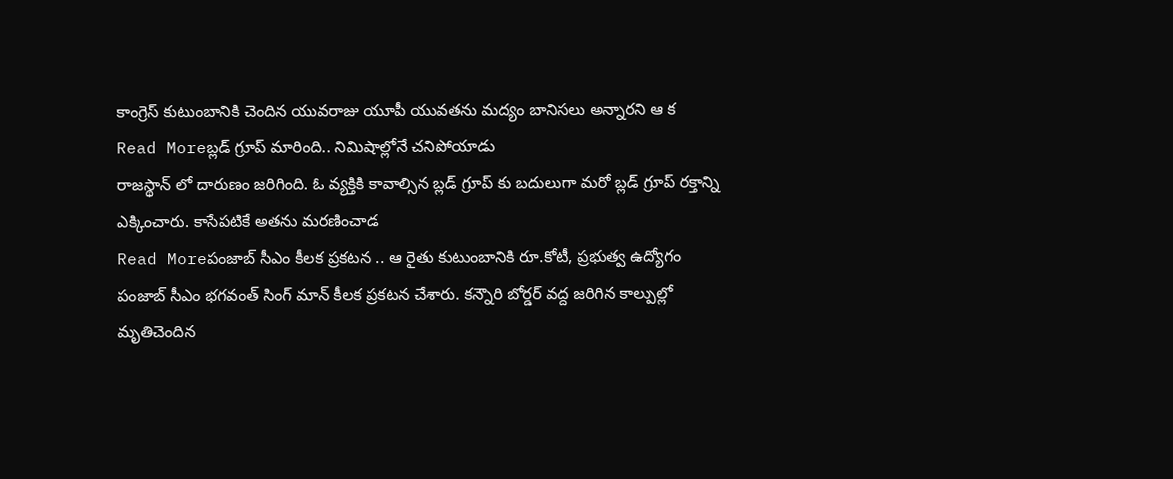కాంగ్రెస్ కుటుంబానికి చెందిన యువరాజు యూపీ యువతను మద్యం బానిసలు అన్నారని ఆ క
Read Moreబ్లడ్ గ్రూప్ మారింది.. నిమిషాల్లోనే చనిపోయాడు
రాజస్థాన్ లో దారుణం జరిగింది. ఓ వ్యక్తికి కావాల్సిన బ్లడ్ గ్రూప్ కు బదులుగా మరో బ్లడ్ గ్రూప్ రక్తాన్ని ఎక్కించారు. కాసేపటికే అతను మరణించాడ
Read Moreపంజాబ్ సీఎం కీలక ప్రకటన .. ఆ రైతు కుటుంబానికి రూ.కోటీ, ప్రభుత్వ ఉద్యోగం
పంజాబ్ సీఎం భగవంత్ సింగ్ మాన్ కీలక ప్రకటన చేశారు. కన్నౌరి బోర్డర్ వద్ద జరిగిన కాల్పుల్లో మృతిచెందిన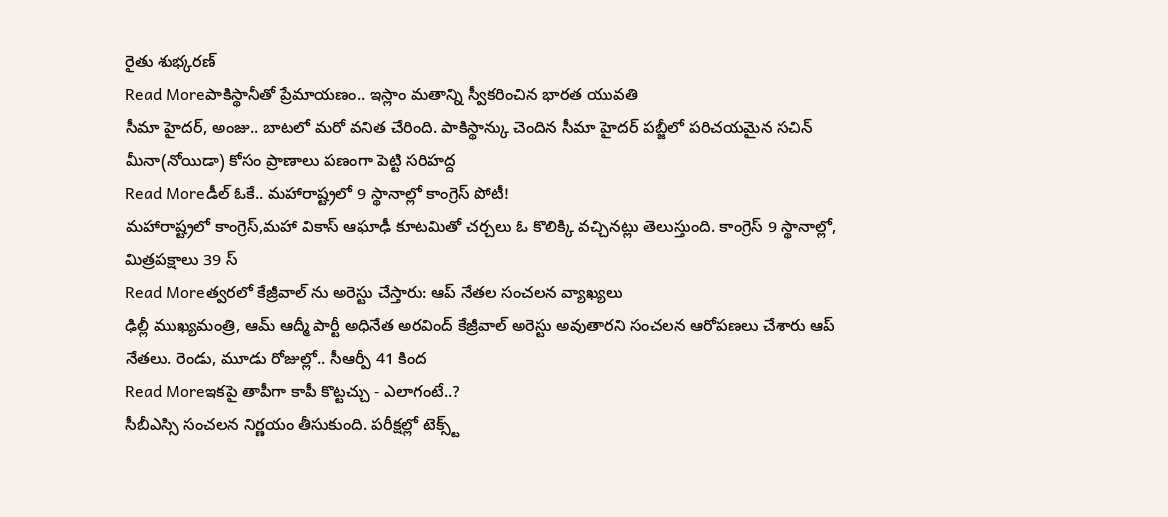రైతు శుభ్కరణ్
Read Moreపాకిస్థానీతో ప్రేమాయణం.. ఇస్లాం మతాన్ని స్వీకరించిన భారత యువతి
సీమా హైదర్, అంజు.. బాటలో మరో వనిత చేరింది. పాకిస్థాన్కు చెందిన సీమా హైదర్ పబ్జీలో పరిచయమైన సచిన్ మీనా(నోయిడా) కోసం ప్రాణాలు పణంగా పెట్టి సరిహద్ద
Read Moreడీల్ ఓకే.. మహారాష్ట్రలో 9 స్థానాల్లో కాంగ్రెస్ పోటీ!
మహారాష్ట్రలో కాంగ్రెస్,మహా వికాస్ ఆఘాఢీ కూటమితో చర్చలు ఓ కొలిక్కి వచ్చినట్లు తెలుస్తుంది. కాంగ్రెస్ 9 స్థానాల్లో, మిత్రపక్షాలు 39 స్
Read Moreత్వరలో కేజ్రీవాల్ ను అరెస్టు చేస్తారు: ఆప్ నేతల సంచలన వ్యాఖ్యలు
ఢిల్లీ ముఖ్యమంత్రి, ఆమ్ ఆద్మీ పార్టీ అధినేత అరవింద్ కేజ్రీవాల్ అరెస్టు అవుతారని సంచలన ఆరోపణలు చేశారు ఆప్ నేతలు. రెండు, మూడు రోజుల్లో.. సీఆర్పీ 41 కింద
Read Moreఇకపై తాపీగా కాపీ కొట్టచ్చు - ఎలాగంటే..?
సీబీఎస్సి సంచలన నిర్ణయం తీసుకుంది. పరీక్షల్లో టెక్స్ట్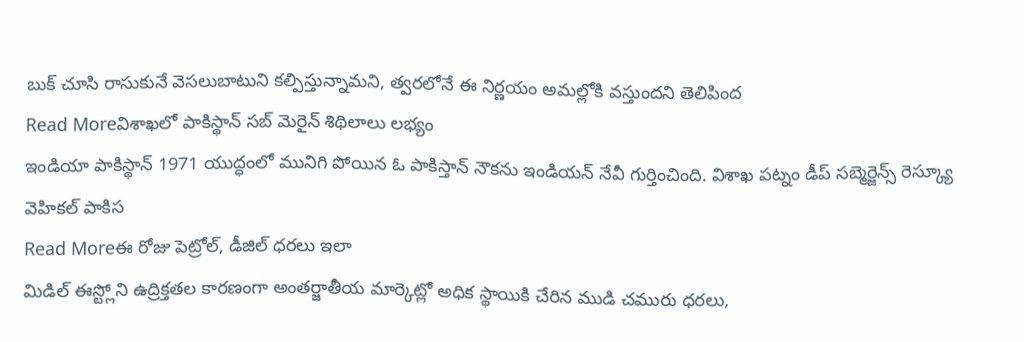బుక్ చూసి రాసుకునే వెసలుబాటుని కల్పిస్తున్నామని, త్వరలోనే ఈ నిర్ణయం అమల్లోకి వస్తుందని తెలిపింద
Read Moreవిశాఖలో పాకిస్థాన్ సబ్ మెరైన్ శిథిలాలు లభ్యం
ఇండియా పాకిస్థాన్ 1971 యుద్ధంలో మునిగి పోయిన ఓ పాకిస్తాన్ నౌకను ఇండియన్ నేవీ గుర్తించింది. విశాఖ పట్నం డీప్ సబ్మెర్జెన్స్ రెస్క్యూ వెహికల్ పాకిస
Read Moreఈ రోజు పెట్రోల్, డీజిల్ ధరలు ఇలా
మిడిల్ ఈస్ట్లోని ఉద్రిక్తతల కారణంగా అంతర్జాతీయ మార్కెట్లో అధిక స్థాయికి చేరిన ముడి చమురు ధరలు,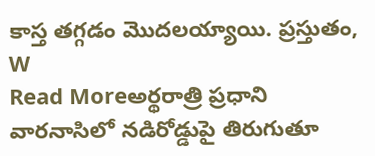కాస్త తగ్గడం మొదలయ్యాయి. ప్రస్తుతం, W
Read Moreఅర్థరాత్రి ప్రధాని వారనాసిలో నడిరోడ్డుపై తిరుగుతూ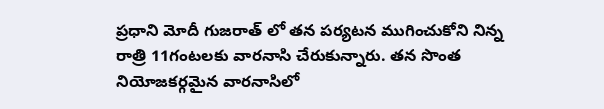ప్రధాని మోదీ గుజరాత్ లో తన పర్యటన ముగించుకోని నిన్న రాత్రి 11గంటలకు వారనాసి చేరుకున్నారు. తన సొంత నియోజకర్గమైన వారనాసిలో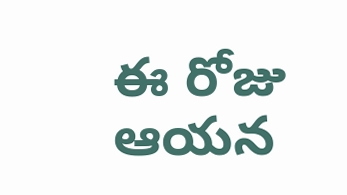ఈ రోజు ఆయన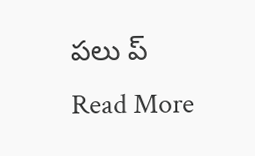పలు ప్
Read More